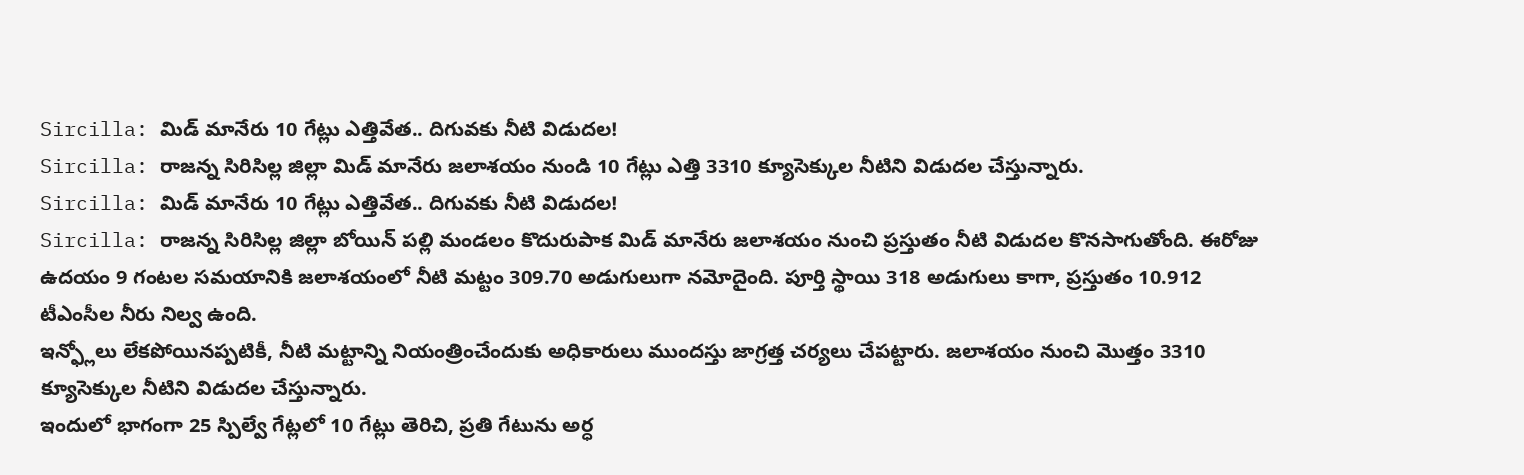Sircilla: మిడ్ మానేరు 10 గేట్లు ఎత్తివేత.. దిగువకు నీటి విడుదల!
Sircilla: రాజన్న సిరిసిల్ల జిల్లా మిడ్ మానేరు జలాశయం నుండి 10 గేట్లు ఎత్తి 3310 క్యూసెక్కుల నీటిని విడుదల చేస్తున్నారు.
Sircilla: మిడ్ మానేరు 10 గేట్లు ఎత్తివేత.. దిగువకు నీటి విడుదల!
Sircilla: రాజన్న సిరిసిల్ల జిల్లా బోయిన్ పల్లి మండలం కొదురుపాక మిడ్ మానేరు జలాశయం నుంచి ప్రస్తుతం నీటి విడుదల కొనసాగుతోంది. ఈరోజు ఉదయం 9 గంటల సమయానికి జలాశయంలో నీటి మట్టం 309.70 అడుగులుగా నమోదైంది. పూర్తి స్థాయి 318 అడుగులు కాగా, ప్రస్తుతం 10.912 టీఎంసీల నీరు నిల్వ ఉంది.
ఇన్ఫ్లోలు లేకపోయినప్పటికీ, నీటి మట్టాన్ని నియంత్రించేందుకు అధికారులు ముందస్తు జాగ్రత్త చర్యలు చేపట్టారు. జలాశయం నుంచి మొత్తం 3310 క్యూసెక్కుల నీటిని విడుదల చేస్తున్నారు.
ఇందులో భాగంగా 25 స్పిల్వే గేట్లలో 10 గేట్లు తెరిచి, ప్రతి గేటును అర్ధ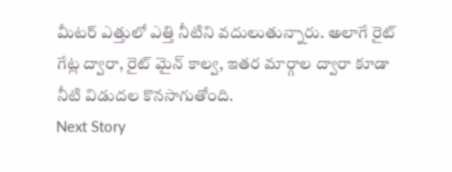మీటర్ ఎత్తులో ఎత్తి నీటిని వదులుతున్నారు. అలాగే రైట్ గేట్ల ద్వారా, రైట్ మైన్ కాల్వ, ఇతర మార్గాల ద్వారా కూడా నీటి విడుదల కొనసాగుతోంది.
Next Story